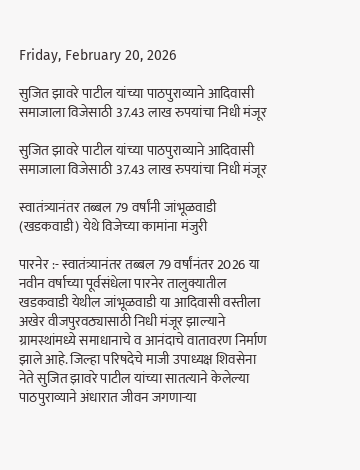Friday, February 20, 2026

सुजित झावरे पाटील यांच्या पाठपुराव्याने आदिवासी समाजाला विजेसाठी 37.43 लाख रुपयांचा निधी मंजूर

सुजित झावरे पाटील यांच्या पाठपुराव्याने आदिवासी समाजाला विजेसाठी 37.43 लाख रुपयांचा निधी मंजूर

स्वातंत्र्यानंतर तब्बल 79 वर्षांनी जांभूळवाडी (खडकवाडी) येथे विजेच्या कामांना मंजुरी

पारनेर :- स्वातंत्र्यानंतर तब्बल 79 वर्षांनंतर 2026 या नवीन वर्षाच्या पूर्वसंधेला पारनेर तालुक्यातील खडकवाडी येथील जांभूळवाडी या आदिवासी वस्तीला अखेर वीजपुरवठ्यासाठी निधी मंजूर झाल्याने ग्रामस्थांमध्ये समाधानाचे व आनंदाचे वातावरण निर्माण झाले आहे. जिल्हा परिषदेचे माजी उपाध्यक्ष शिवसेना नेते सुजित झावरे पाटील यांच्या सातत्याने केलेल्या पाठपुराव्याने अंधारात जीवन जगणाऱ्या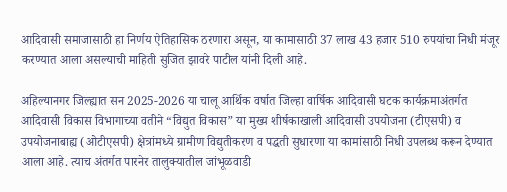आदिवासी समाजासाठी हा निर्णय ऐतिहासिक ठरणारा असून, या कामासाठी 37 लाख 43 हजार 510 रुपयांचा निधी मंजूर करण्यात आला असल्याची माहिती सुजित झावरे पाटील यांनी दिली आहे.

अहिल्यानगर जिल्ह्यात सन 2025-2026 या चालू आर्थिक वर्षात जिल्हा वार्षिक आदिवासी घटक कार्यक्रमाअंतर्गत आदिवासी विकास विभागाच्या वतीने “विद्युत विकास” या मुख्य शीर्षकाखाली आदिवासी उपयोजना (टीएसपी) व उपयोजनाबाह्य (ओटीएसपी) क्षेत्रांमध्ये ग्रामीण विद्युतीकरण व पद्धती सुधारणा या कामांसाठी निधी उपलब्ध करून देण्यात आला आहे. त्याच अंतर्गत पारनेर तालुक्यातील जांभूळवाडी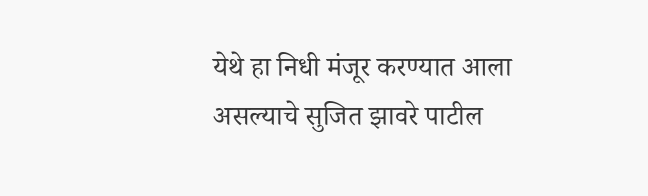येथे हा निधी मंजूर करण्यात आला असल्याचे सुजित झावरे पाटील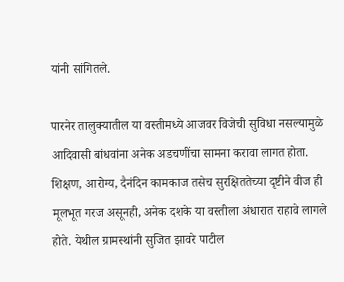यांनी सांगितले.

पारनेर तालुक्यातील या वस्तीमध्ये आजवर विजेची सुविधा नसल्यामुळे आदिवासी बांधवांना अनेक अडचणींचा सामना करावा लागत होता. शिक्षण, आरोग्य, दैनंदिन कामकाज तसेच सुरक्षिततेच्या दृष्टीने वीज ही मूलभूत गरज असूनही, अनेक दशके या वस्तीला अंधारात राहावे लागले होते. येथील ग्रामस्थांनी सुजित झावरे पाटील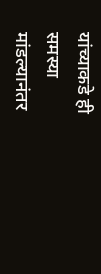यांच्याकडे ही समस्या मांडल्यानंतर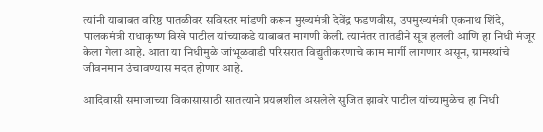त्यांनी याबाबत वरिष्ठ पातळीवर सविस्तर मांडणी करून मुख्यमंत्री देवेंद्र फडणवीस, उपमुख्यमंत्री एकनाथ शिंदे, पालकमंत्री राधाकृष्ण विखे पाटील यांच्याकडे याबाबत मागणी केली. त्यानंतर तातडीने सूत्र हलली आणि हा निधी मंजूर केला गेला आहे. आता या निधीमुळे जांभूळवाडी परिसरात विद्युतीकरणाचे काम मार्गी लागणार असून, ग्रामस्थांचे जीवनमान उंचावण्यास मदत होणार आहे.

आदिवासी समाजाच्या विकासासाठी सातत्याने प्रयत्नशील असलेले सुजित झावरे पाटील यांच्यामुळेच हा निधी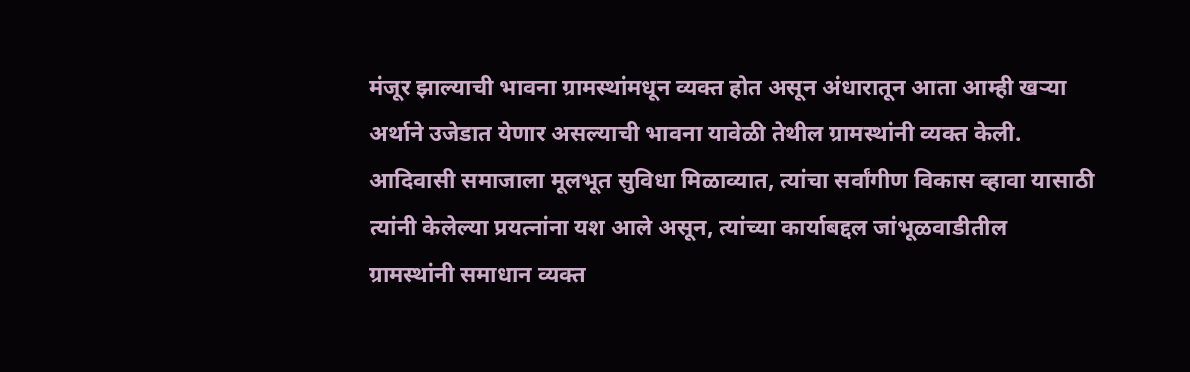मंजूर झाल्याची भावना ग्रामस्थांमधून व्यक्त होत असून अंधारातून आता आम्ही खऱ्या अर्थाने उजेडात येणार असल्याची भावना यावेळी तेथील ग्रामस्थांनी व्यक्त केली. आदिवासी समाजाला मूलभूत सुविधा मिळाव्यात, त्यांचा सर्वांगीण विकास व्हावा यासाठी त्यांनी केलेल्या प्रयत्नांना यश आले असून, त्यांच्या कार्याबद्दल जांभूळवाडीतील ग्रामस्थांनी समाधान व्यक्त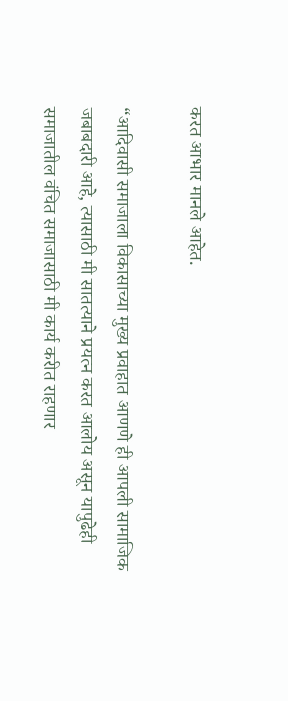करत आभार मानले आहेत.

“आदिवासी समाजाला विकासाच्या मुख्य प्रवाहात आणणे ही आपली सामाजिक जबाबदारी आहे, त्यासाठी मी सातत्याने प्रयत्न करत आलोय असून यापुढेही समाजातील वंचित समाजासाठी मी कार्य करीत राहणार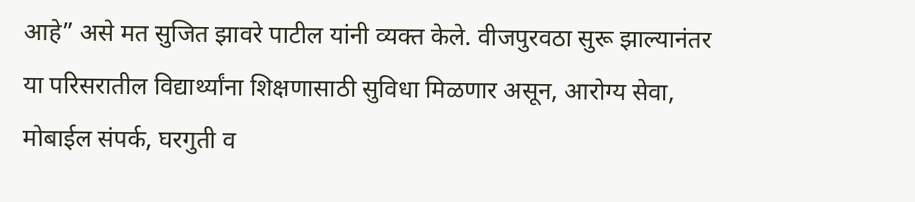आहे” असे मत सुजित झावरे पाटील यांनी व्यक्त केले. वीजपुरवठा सुरू झाल्यानंतर या परिसरातील विद्यार्थ्यांना शिक्षणासाठी सुविधा मिळणार असून, आरोग्य सेवा, मोबाईल संपर्क, घरगुती व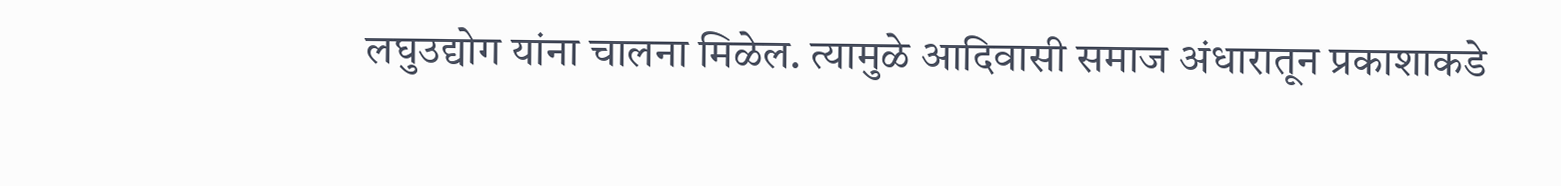लघुउद्योग यांना चालना मिळेल. त्यामुळे आदिवासी समाज अंधारातून प्रकाशाकडे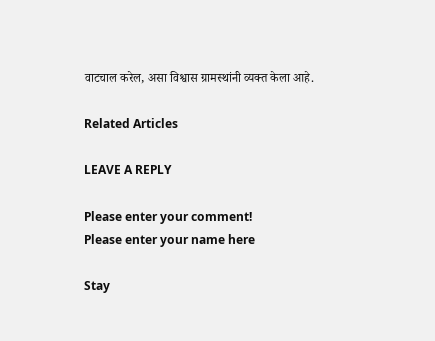वाटचाल करेल, असा विश्वास ग्रामस्थांनी व्यक्त केला आहे.

Related Articles

LEAVE A REPLY

Please enter your comment!
Please enter your name here

Stay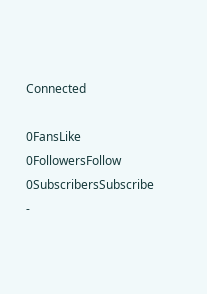Connected

0FansLike
0FollowersFollow
0SubscribersSubscribe
-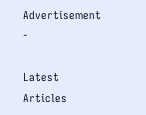Advertisement -

Latest Articles